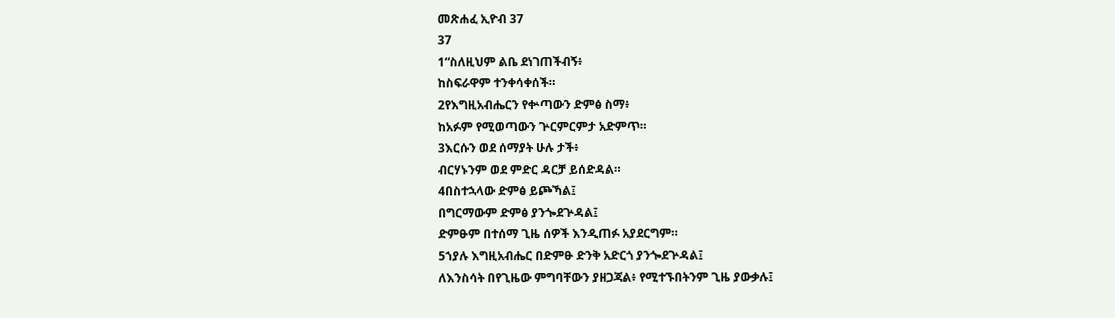መጽሐፈ ኢዮብ 37
37
1“ስለዚህም ልቤ ደነገጠችብኝ፥
ከስፍራዋም ተንቀሳቀሰች።
2የእግዚአብሔርን የቍጣውን ድምፅ ስማ፥
ከአፉም የሚወጣውን ጕርምርምታ አድምጥ።
3እርሱን ወደ ሰማያት ሁሉ ታች፥
ብርሃኑንም ወደ ምድር ዳርቻ ይሰድዳል።
4በስተኋላው ድምፅ ይጮኻል፤
በግርማውም ድምፅ ያንጐደጕዳል፤
ድምፁም በተሰማ ጊዜ ሰዎች እንዲጠፉ አያደርግም።
5ኀያሉ እግዚአብሔር በድምፁ ድንቅ አድርጎ ያንጐደጕዳል፤
ለእንስሳት በየጊዜው ምግባቸውን ያዘጋጃል፥ የሚተኙበትንም ጊዜ ያውቃሉ፤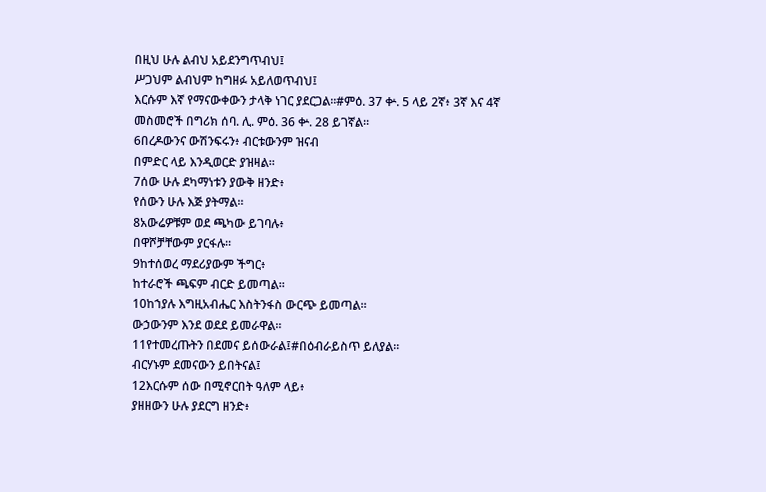በዚህ ሁሉ ልብህ አይደንግጥብህ፤
ሥጋህም ልብህም ከግዘፉ አይለወጥብህ፤
እርሱም እኛ የማናውቀውን ታላቅ ነገር ያደርጋል።#ምዕ. 37 ቍ. 5 ላይ 2ኛ፥ 3ኛ እና 4ኛ መስመሮች በግሪክ ሰባ. ሊ. ምዕ. 36 ቍ. 28 ይገኛል።
6በረዶውንና ውሽንፍሩን፥ ብርቱውንም ዝናብ
በምድር ላይ እንዲወርድ ያዝዛል።
7ሰው ሁሉ ደካማነቱን ያውቅ ዘንድ፥
የሰውን ሁሉ እጅ ያትማል።
8አውሬዎቹም ወደ ጫካው ይገባሉ፥
በዋሾቻቸውም ያርፋሉ።
9ከተሰወረ ማደሪያውም ችግር፥
ከተራሮች ጫፍም ብርድ ይመጣል።
10ከኀያሉ እግዚአብሔር እስትንፋስ ውርጭ ይመጣል።
ውኃውንም እንደ ወደደ ይመራዋል።
11የተመረጡትን በደመና ይሰውራል፤#በዕብራይስጥ ይለያል።
ብርሃኑም ደመናውን ይበትናል፤
12እርሱም ሰው በሚኖርበት ዓለም ላይ፥
ያዘዘውን ሁሉ ያደርግ ዘንድ፥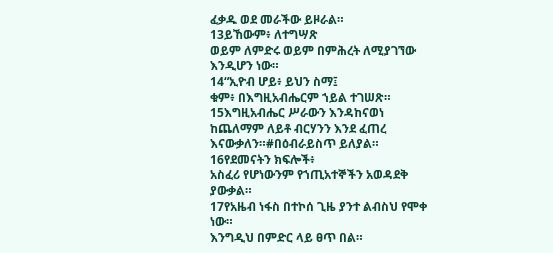ፈቃዱ ወደ መራችው ይዞራል።
13ይኸውም፥ ለተግሣጽ
ወይም ለምድሩ ወይም በምሕረት ለሚያገኘው እንዲሆን ነው።
14“ኢዮብ ሆይ፥ ይህን ስማ፤
ቁም፥ በእግዚአብሔርም ኀይል ተገሠጽ።
15እግዚአብሔር ሥራውን እንዳከናወነ
ከጨለማም ለይቶ ብርሃንን እንደ ፈጠረ እናውቃለን።#በዕብራይስጥ ይለያል።
16የደመናትን ክፍሎች፥
አስፈሪ የሆነውንም የኀጢአተኞችን አወዳደቅ ያውቃል።
17የአዜብ ነፋስ በተኮሰ ጊዜ ያንተ ልብስህ የሞቀ ነው።
እንግዲህ በምድር ላይ ፀጥ በል።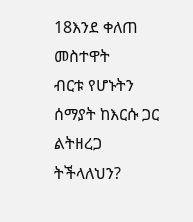18እንደ ቀለጠ መስተዋት
ብርቱ የሆኑትን ሰማያት ከእርሱ ጋር ልትዘረጋ ትችላለህን?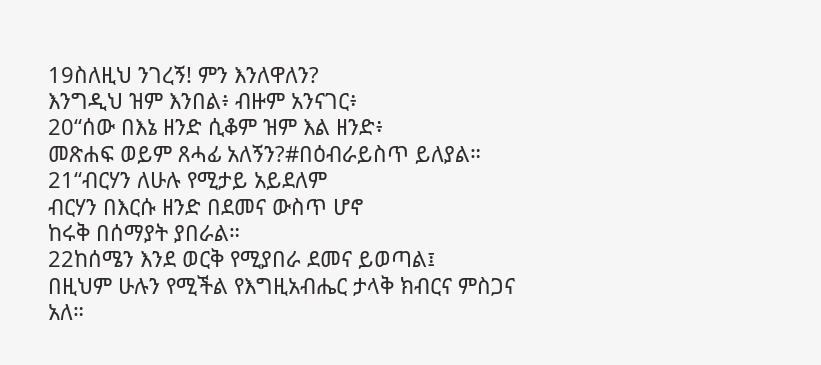19ስለዚህ ንገረኝ! ምን እንለዋለን?
እንግዲህ ዝም እንበል፥ ብዙም አንናገር፥
20“ሰው በእኔ ዘንድ ሲቆም ዝም እል ዘንድ፥
መጽሐፍ ወይም ጸሓፊ አለኝን?#በዕብራይስጥ ይለያል።
21“ብርሃን ለሁሉ የሚታይ አይደለም
ብርሃን በእርሱ ዘንድ በደመና ውስጥ ሆኖ
ከሩቅ በሰማያት ያበራል።
22ከሰሜን እንደ ወርቅ የሚያበራ ደመና ይወጣል፤
በዚህም ሁሉን የሚችል የእግዚአብሔር ታላቅ ክብርና ምስጋና አለ።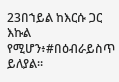23በኀይል ከእርሱ ጋር እኩል የሚሆን፥#በዕብራይስጥ ይለያል።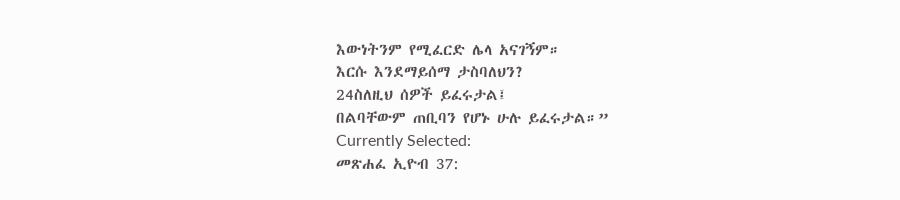እውነትንም የሚፈርድ ሌላ አናገኝም።
እርሱ እንደማይሰማ ታስባለህን?
24ስለዚህ ሰዎች ይፈሩታል፤
በልባቸውም ጠቢባን የሆኑ ሁሉ ይፈሩታል።”
Currently Selected:
መጽሐፈ ኢዮብ 37: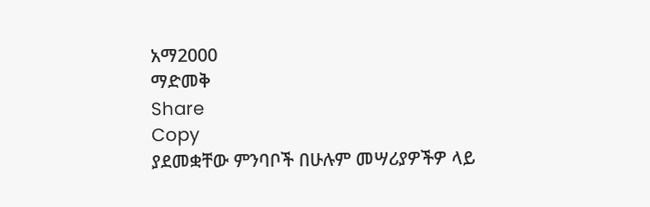አማ2000
ማድመቅ
Share
Copy
ያደመቋቸው ምንባቦች በሁሉም መሣሪያዎችዎ ላይ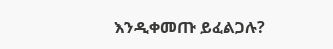እንዲቀመጡ ይፈልጋሉ?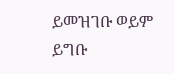ይመዝገቡ ወይም ይግቡ